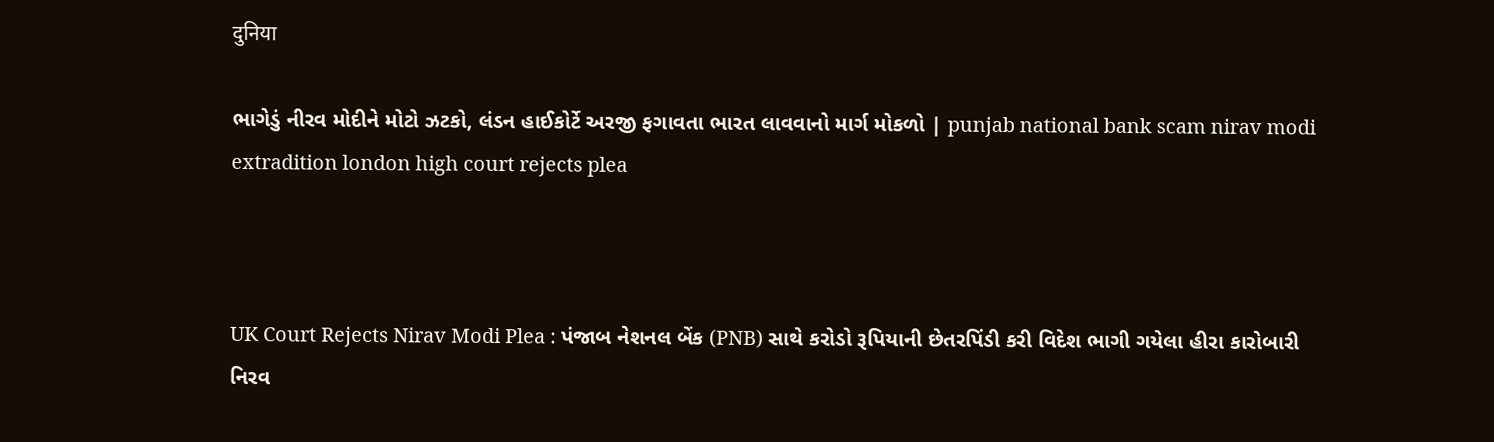दुनिया

ભાગેડું નીરવ મોદીને મોટો ઝટકો, લંડન હાઈકોર્ટે અરજી ફગાવતા ભારત લાવવાનો માર્ગ મોકળો | punjab national bank scam nirav modi extradition london high court rejects plea



UK Court Rejects Nirav Modi Plea : પંજાબ નેશનલ બેંક (PNB) સાથે કરોડો રૂપિયાની છેતરપિંડી કરી વિદેશ ભાગી ગયેલા હીરા કારોબારી નિરવ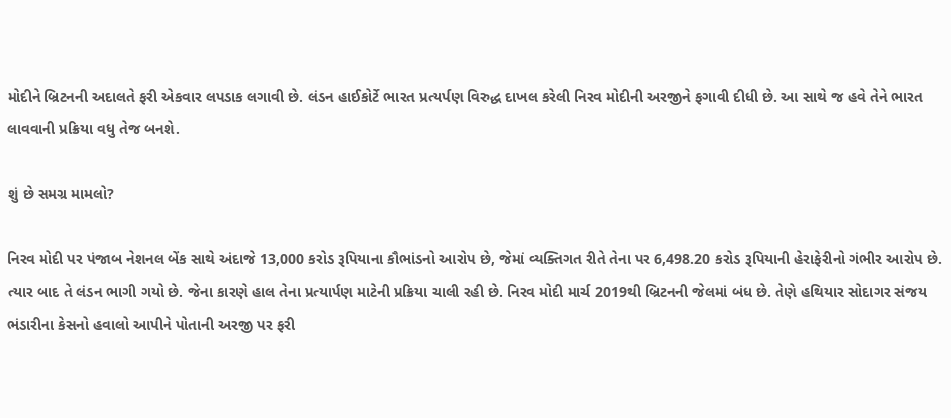મોદીને બ્રિટનની અદાલતે ફરી એકવાર લપડાક લગાવી છે. લંડન હાઈકોર્ટે ભારત પ્રત્યર્પણ વિરુદ્ધ દાખલ કરેલી નિરવ મોદીની અરજીને ફગાવી દીધી છે. આ સાથે જ હવે તેને ભારત લાવવાની પ્રક્રિયા વધુ તેજ બનશે.

શું છે સમગ્ર મામલો?

નિરવ મોદી પર પંજાબ નેશનલ બેંક સાથે અંદાજે 13,000 કરોડ રૂપિયાના કૌભાંડનો આરોપ છે, જેમાં વ્યક્તિગત રીતે તેના પર 6,498.20 કરોડ રૂપિયાની હેરાફેરીનો ગંભીર આરોપ છે. ત્યાર બાદ તે લંડન ભાગી ગયો છે. જેના કારણે હાલ તેના પ્રત્યાર્પણ માટેની પ્રક્રિયા ચાલી રહી છે. નિરવ મોદી માર્ચ 2019થી બ્રિટનની જેલમાં બંધ છે. તેણે હથિયાર સોદાગર સંજય ભંડારીના કેસનો હવાલો આપીને પોતાની અરજી પર ફરી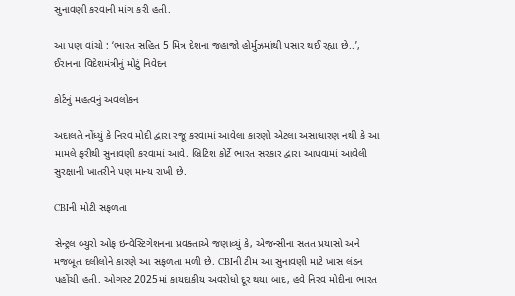સુનાવણી કરવાની માંગ કરી હતી.

આ પણ વાંચો : ‘ભારત સહિત 5 મિત્ર દેશના જહાજો હોર્મુઝમાંથી પસાર થઈ રહ્યા છે..’, ઈરાનના વિદેશમંત્રીનું મોટું નિવેદન

કોર્ટનું મહત્વનું અવલોકન

અદાલતે નોંધ્યું કે નિરવ મોદી દ્વારા રજૂ કરવામાં આવેલા કારણો એટલા અસાધારણ નથી કે આ મામલે ફરીથી સુનાવણી કરવામાં આવે. બ્રિટિશ કોર્ટે ભારત સરકાર દ્વારા આપવામાં આવેલી સુરક્ષાની ખાતરીને પણ માન્ય રાખી છે.

CBIની મોટી સફળતા

સેન્ટ્રલ બ્યુરો ઓફ ઇન્વેસ્ટિગેશનના પ્રવક્તાએ જણાવ્યું કે, એજન્સીના સતત પ્રયાસો અને મજબૂત દલીલોને કારણે આ સફળતા મળી છે. CBIની ટીમ આ સુનાવણી માટે ખાસ લંડન પહોંચી હતી. ઓગસ્ટ 2025માં કાયદાકીય અવરોધો દૂર થયા બાદ, હવે નિરવ મોદીના ભારત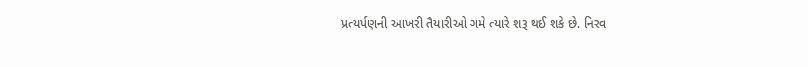પ્રત્યર્પણની આખરી તૈયારીઓ ગમે ત્યારે શરૂ થઈ શકે છે. નિરવ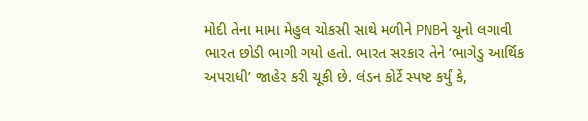મોદી તેના મામા મેહુલ ચોકસી સાથે મળીને PNBને ચૂનો લગાવી ભારત છોડી ભાગી ગયો હતો. ભારત સરકાર તેને ‘ભાગેડુ આર્થિક અપરાધી’ જાહેર કરી ચૂકી છે. લંડન કોર્ટે સ્પષ્ટ કર્યું કે,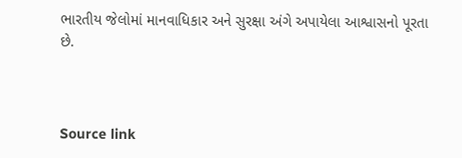ભારતીય જેલોમાં માનવાધિકાર અને સુરક્ષા અંગે અપાયેલા આશ્વાસનો પૂરતા છે.



Source link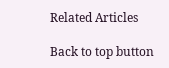Related Articles

Back to top button